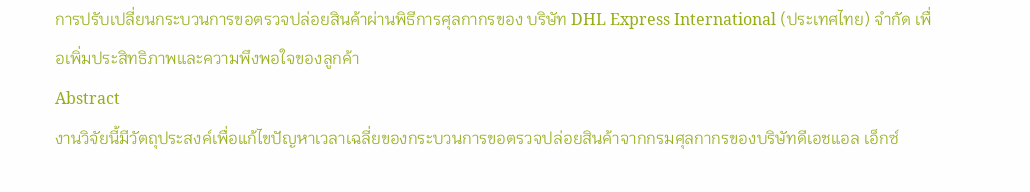การปรับเปลี่ยนกระบวนการขอตรวจปล่อยสินค้าผ่านพิธีการศุลกากรของ บริษัท DHL Express International (ประเทศไทย) จำกัด เพื่อเพิ่มประสิทธิภาพและความพึงพอใจของลูกค้า
Abstract
งานวิจัยนี้มีวัตถุประสงค์เพื่อแก้ไขปัญหาเวลาเฉลี่ยของกระบวนการขอตรวจปล่อยสินค้าจากกรมศุลกากรของบริษัทดีเอชแอล เอ็กซ์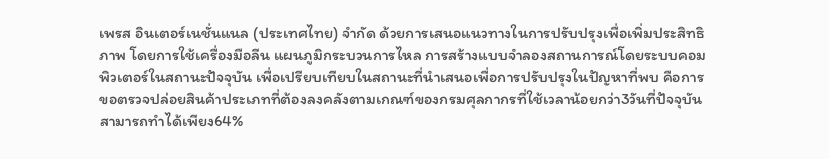เพรส อินเตอร์เนชั่นแนล (ประเทศไทย) จำกัด ด้วยการเสนอแนวทางในการปรับปรุงเพื่อเพิ่มประสิทธิภาพ โดยการใช้เครื่องมือลีน แผนภูมิกระบวนการไหล การสร้างแบบจำลองสถานการณ์โดยระบบคอมพิวเตอร์ในสถานะปัจจุบัน เพื่อเปรียบเทียบในสถานะที่นำเสนอเพื่อการปรับปรุงในปัญหาที่พบ คือการขอตรวจปล่อยสินค้าประเภทที่ต้องลงคลังตามเกณฑ์ของกรมศุลกากรที่ใช้เวลาน้อยกว่า3วันที่ปัจจุบันสามารถทำได้เพียง64%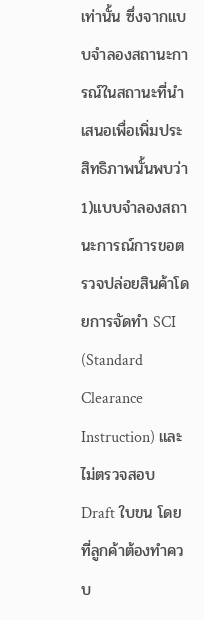เท่านั้น ซึ่งจากแบบจำลองสถานะการณ์ในสถานะที่นำเสนอเพื่อเพิ่มประสิทธิภาพนั้นพบว่า 1)แบบจำลองสถานะการณ์การขอตรวจปล่อยสินค้าโดยการจัดทำ SCI (Standard Clearance Instruction) และไม่ตรวจสอบ Draft ใบขน โดยที่ลูกค้าต้องทำควบ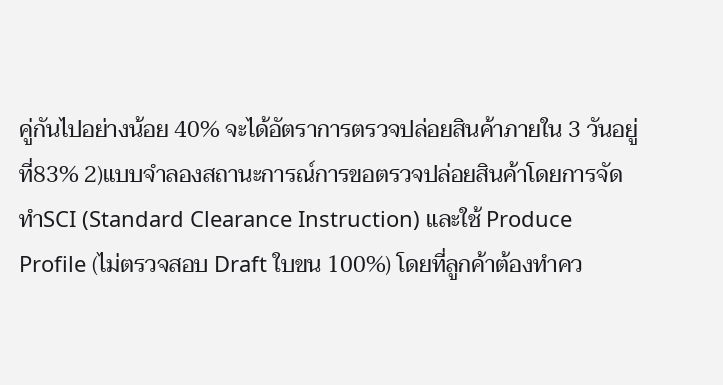คู่กันไปอย่างน้อย 40% จะได้อัตราการตรวจปล่อยสินค้าภายใน 3 วันอยู่ที่83% 2)แบบจำลองสถานะการณ์การขอตรวจปล่อยสินค้าโดยการจัดทำSCI (Standard Clearance Instruction) และใช้ Produce Profile (ไม่ตรวจสอบ Draft ใบขน 100%) โดยที่ลูกค้าต้องทำคว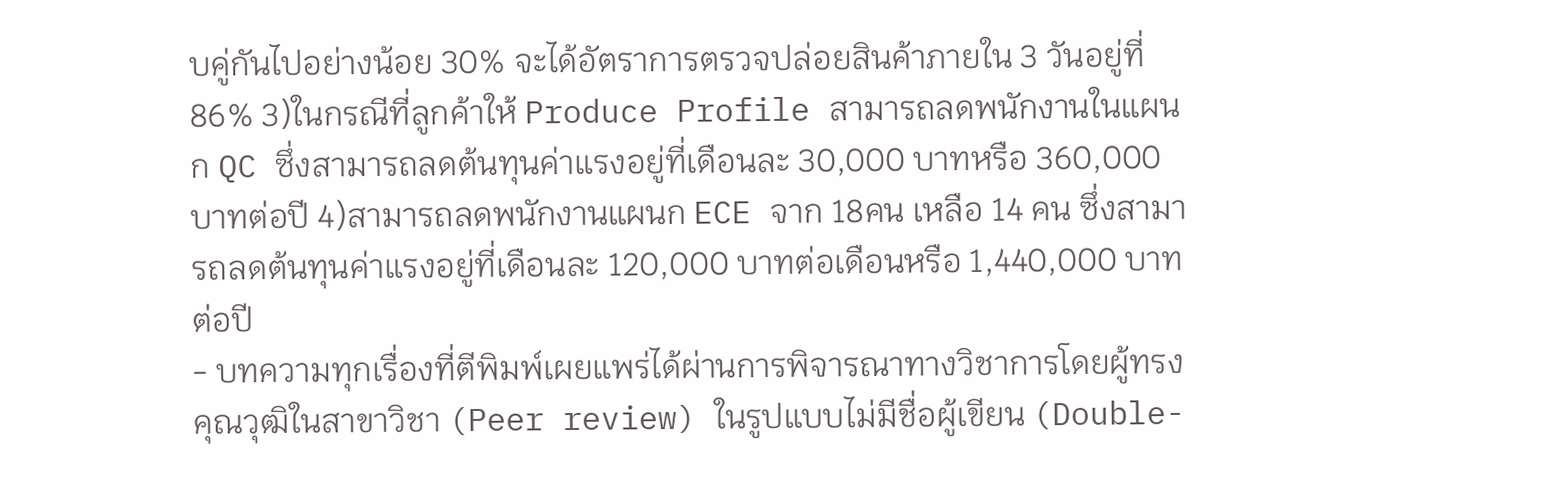บคู่กันไปอย่างน้อย 30% จะได้อัตราการตรวจปล่อยสินค้าภายใน 3 วันอยู่ที่ 86% 3)ในกรณีที่ลูกค้าให้ Produce Profile สามารถลดพนักงานในแผนก QC ซึ่งสามารถลดต้นทุนค่าแรงอยู่ที่เดือนละ 30,000 บาทหรือ 360,000 บาทต่อปี 4)สามารถลดพนักงานแผนก ECE จาก 18คน เหลือ 14 คน ซึ่งสามารถลดต้นทุนค่าแรงอยู่ที่เดือนละ 120,000 บาทต่อเดือนหรือ 1,440,000 บาทต่อปี
- บทความทุกเรื่องที่ตีพิมพ์เผยแพร่ได้ผ่านการพิจารณาทางวิชาการโดยผู้ทรงคุณวุฒิในสาขาวิชา (Peer review) ในรูปแบบไม่มีชื่อผู้เขียน (Double-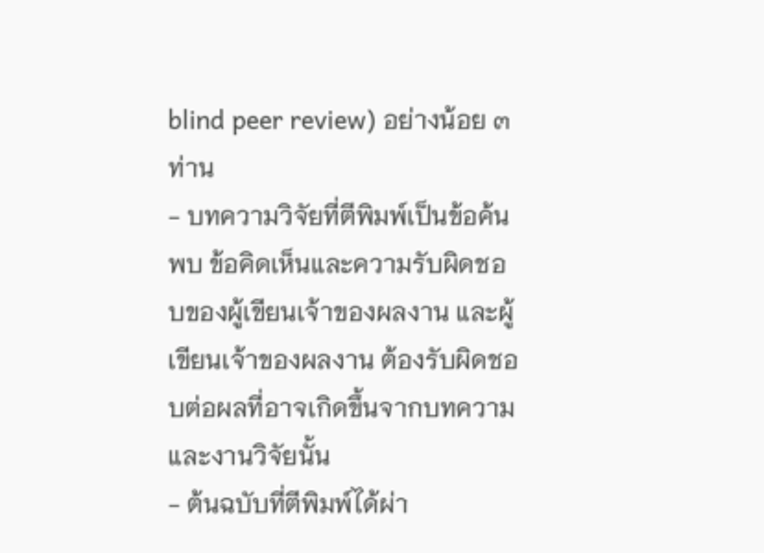blind peer review) อย่างน้อย ๓ ท่าน
- บทความวิจัยที่ตีพิมพ์เป็นข้อค้นพบ ข้อคิดเห็นและความรับผิดชอบของผู้เขียนเจ้าของผลงาน และผู้เขียนเจ้าของผลงาน ต้องรับผิดชอบต่อผลที่อาจเกิดขึ้นจากบทความและงานวิจัยนั้น
- ต้นฉบับที่ตีพิมพ์ได้ผ่า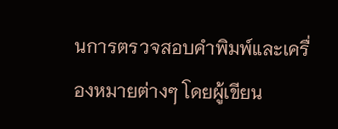นการตรวจสอบคำพิมพ์และเครื่องหมายต่างๆ โดยผู้เขียน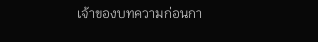เจ้าของบทความก่อนกา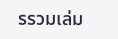รรวมเล่ม